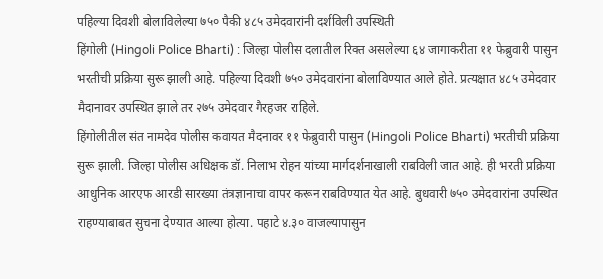पहिल्या दिवशी बोलाविलेल्या ७५० पैकी ४८५ उमेदवारांनी दर्शविली उपस्थिती
हिंगोली (Hingoli Police Bharti) : जिल्हा पोलीस दलातील रिक्त असलेल्या ६४ जागाकरीता ११ फेब्रुवारी पासुन भरतीची प्रक्रिया सुरू झाली आहे. पहिल्या दिवशी ७५० उमेदवारांना बोलाविण्यात आले होते. प्रत्यक्षात ४८५ उमेदवार मैदानावर उपस्थित झाले तर २७५ उमेदवार गैरहजर राहिले.
हिंगोलीतील संत नामदेव पोलीस कवायत मैदनावर ११ फेब्रुवारी पासुन (Hingoli Police Bharti) भरतीची प्रक्रिया सुरू झाली. जिल्हा पोलीस अधिक्षक डॉ. निलाभ रोहन यांच्या मार्गदर्शनाखाली राबविली जात आहे. ही भरती प्रक्रिया आधुनिक आरएफ आरडी सारख्या तंत्रज्ञानाचा वापर करून राबविण्यात येत आहे. बुधवारी ७५० उमेदवारांना उपस्थित राहण्याबाबत सुचना देण्यात आल्या होत्या. पहाटे ४.३० वाजल्यापासुन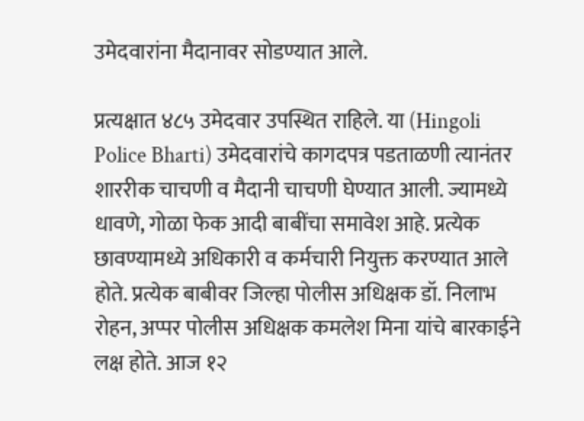उमेदवारांना मैदानावर सोडण्यात आले.

प्रत्यक्षात ४८५ उमेदवार उपस्थित राहिले. या (Hingoli Police Bharti) उमेदवारांचे कागदपत्र पडताळणी त्यानंतर शाररीक चाचणी व मैदानी चाचणी घेण्यात आली. ज्यामध्ये धावणे, गोळा फेक आदी बाबींचा समावेश आहे. प्रत्येक छावण्यामध्ये अधिकारी व कर्मचारी नियुक्त करण्यात आले होते. प्रत्येक बाबीवर जिल्हा पोलीस अधिक्षक डॉ. निलाभ रोहन, अप्पर पोलीस अधिक्षक कमलेश मिना यांचे बारकाईने लक्ष होते. आज १२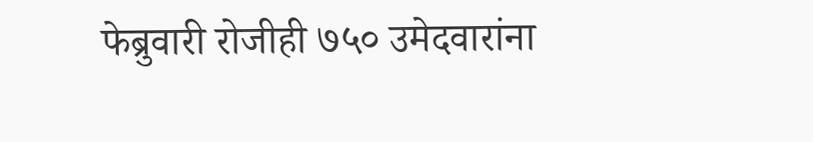फेब्रुवारी रोजीही ७५० उमेदवारांना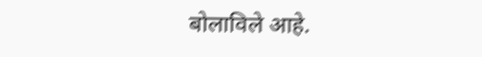बोलाविले आहे.